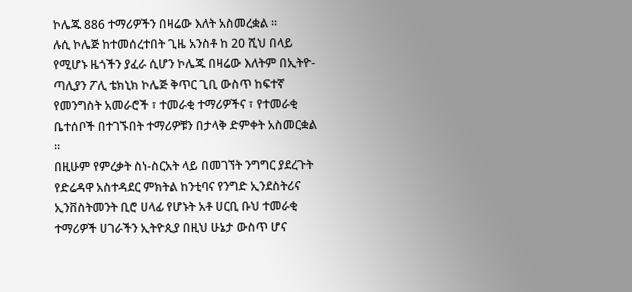ኮሌጁ 886 ተማሪዎችን በዛሬው እለት አስመረቋል ።
ሉሲ ኮሌጅ ከተመሰረተበት ጊዜ አንስቶ ከ 20 ሺህ በላይ የሚሆኑ ዜጎችን ያፈራ ሲሆን ኮሌጁ በዛሬው እለትም በኢትዮ-ጣሊያን ፖሊ ቴክኒክ ኮሌጅ ቅጥር ጊቢ ውስጥ ከፍተኛ የመንግስት አመራሮች ፣ ተመራቂ ተማሪዎችና ፣ የተመራቂ ቤተሰቦች በተገኙበት ተማሪዎቹን በታላቅ ድምቀት አስመርቋል ።
በዚሁም የምረቃት ስነ-ስርአት ላይ በመገኘት ንግግር ያደረጉት የድሬዳዋ አስተዳደር ምክትል ከንቲባና የንግድ ኢንደስትሪና ኢንቨስትመንት ቢሮ ሀላፊ የሆኑት አቶ ሀርቢ ቡህ ተመራቂ ተማሪዎች ሀገራችን ኢትዮጲያ በዚህ ሁኔታ ውስጥ ሆና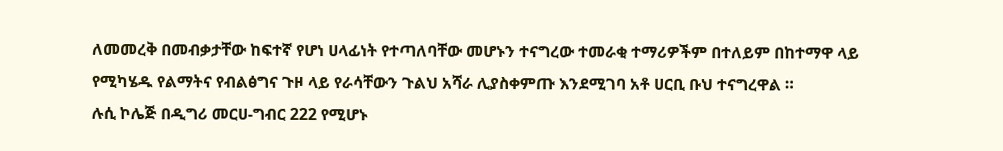ለመመረቅ በመብቃታቸው ከፍተኛ የሆነ ሀላፊነት የተጣለባቸው መሆኑን ተናግረው ተመራቂ ተማሪዎችም በተለይም በከተማዋ ላይ የሚካሄዱ የልማትና የብልፅግና ጉዞ ላይ የራሳቸውን ጉልህ አሻራ ሊያስቀምጡ እንደሚገባ አቶ ሀርቢ ቡህ ተናግረዋል ።
ሉሲ ኮሌጅ በዲግሪ መርሀ-ግብር 222 የሚሆኑ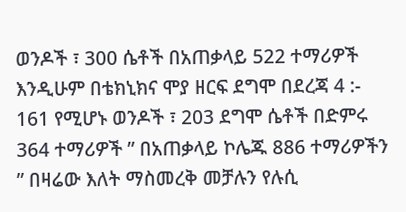ወንዶች ፣ 300 ሴቶች በአጠቃላይ 522 ተማሪዎች እንዲሁም በቴክኒክና ሞያ ዘርፍ ደግሞ በደረጃ 4 :- 161 የሚሆኑ ወንዶች ፣ 203 ደግሞ ሴቶች በድምሩ 364 ተማሪዎች ” በአጠቃላይ ኮሌጁ 886 ተማሪዎችን ” በዛሬው እለት ማስመረቅ መቻሉን የሉሲ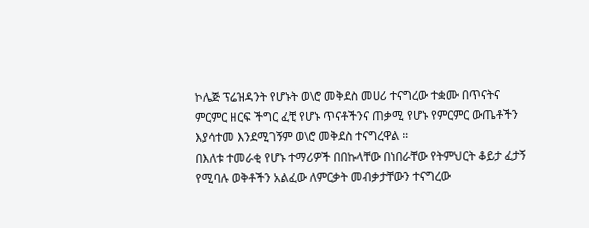ኮሌጅ ፕሬዝዳንት የሆኑት ወ\ሮ መቅደስ መሀሪ ተናግረው ተቋሙ በጥናትና ምርምር ዘርፍ ችግር ፈቺ የሆኑ ጥናቶችንና ጠቃሚ የሆኑ የምርምር ውጤቶችን እያሳተመ እንደሚገኝም ወ\ሮ መቅደስ ተናግረዋል ።
በእለቱ ተመራቂ የሆኑ ተማሪዎች በበኩላቸው በነበራቸው የትምህርት ቆይታ ፈታኝ የሚባሉ ወቅቶችን አልፈው ለምርቃት መብቃታቸውን ተናግረው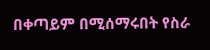በቀጣይም በሚሰማሩበት የስራ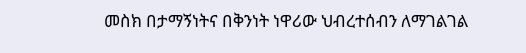መስክ በታማኝነትና በቅንነት ነዋሪው ህብረተሰብን ለማገልገል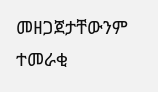መዘጋጀታቸውንም ተመራቂ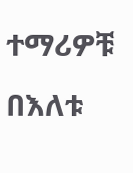ተማሪዎቹ በእለቱ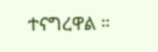ተናግረዋል ።